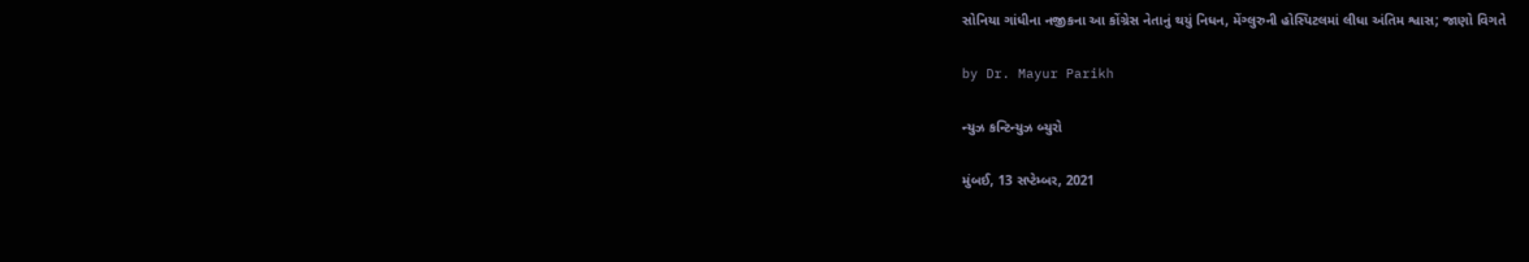સોનિયા ગાંધીના નજીકના આ કોંગ્રેસ નેતાનું થયું નિધન, મેંગ્લુરુની હોસ્પિટલમાં લીધા અંતિમ શ્વાસ; જાણો વિગતે

by Dr. Mayur Parikh

ન્યુઝ કન્ટિન્યુઝ બ્યુરો

મુંબઈ, 13 સપ્ટેમ્બર, 2021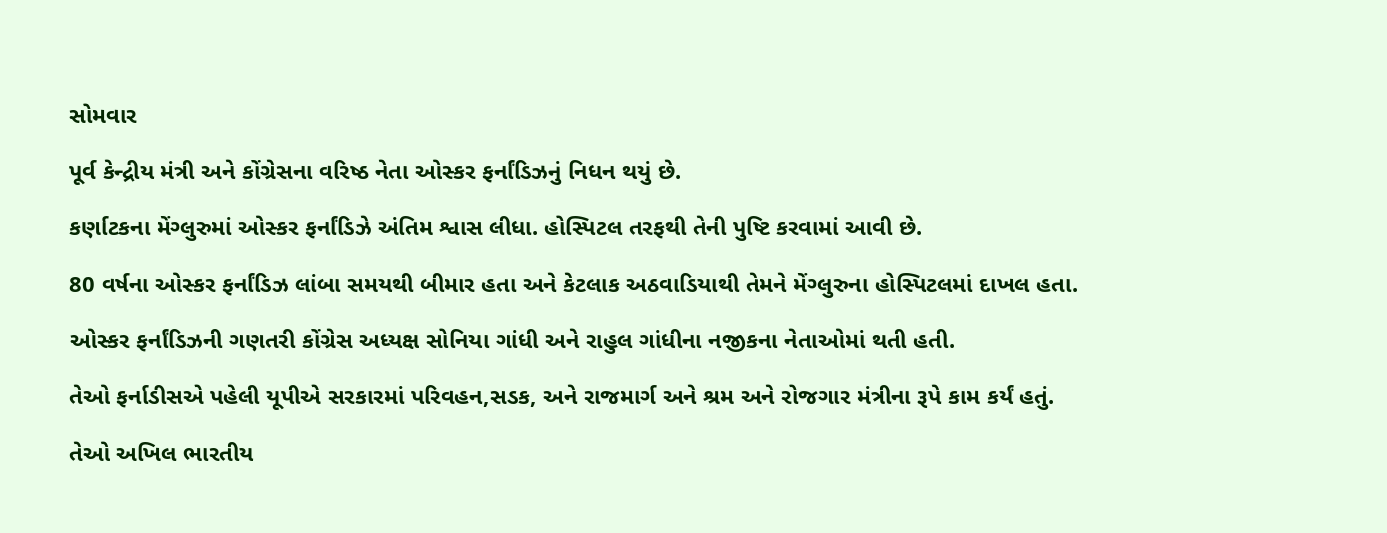સોમવાર

પૂર્વ કેન્દ્રીય મંત્રી અને કોંગ્રેસના વરિષ્ઠ નેતા ઓસ્કર ફર્નાંડિઝનું નિધન થયું છે.

કર્ણાટકના મેંગ્લુરુમાં ઓસ્કર ફર્નાંડિઝે અંતિમ શ્વાસ લીધા. હોસ્પિટલ તરફથી તેની પુષ્ટિ કરવામાં આવી છે.

80 વર્ષના ઓસ્કર ફર્નાંડિઝ લાંબા સમયથી બીમાર હતા અને કેટલાક અઠવાડિયાથી તેમને મેંગ્લુરુના હોસ્પિટલમાં દાખલ હતા.

ઓસ્કર ફર્નાંડિઝની ગણતરી કોંગ્રેસ અધ્યક્ષ સોનિયા ગાંધી અને રાહુલ ગાંધીના નજીકના નેતાઓમાં થતી હતી.

તેઓ ફર્નાડીસએ પહેલી યૂપીએ સરકારમાં પરિવહન,સડક, અને રાજમાર્ગ અને શ્રમ અને રોજગાર મંત્રીના રૂપે કામ કર્યં હતું.

તેઓ અખિલ ભારતીય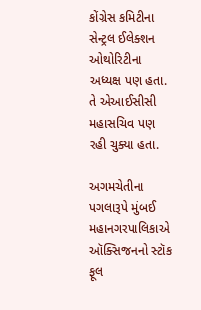કોંગ્રેસ કમિટીના સેન્ટ્રલ ઈલેક્શન ઓથોરિટીના અધ્યક્ષ પણ હતા. તે એઆઈસીસી મહાસચિવ પણ રહી ચુક્યા હતા.

અગમચેતીના પગલારૂપે મુંબઈ મહાનગરપાલિકાએ ઑક્સિજનનો સ્ટૉક ફૂલ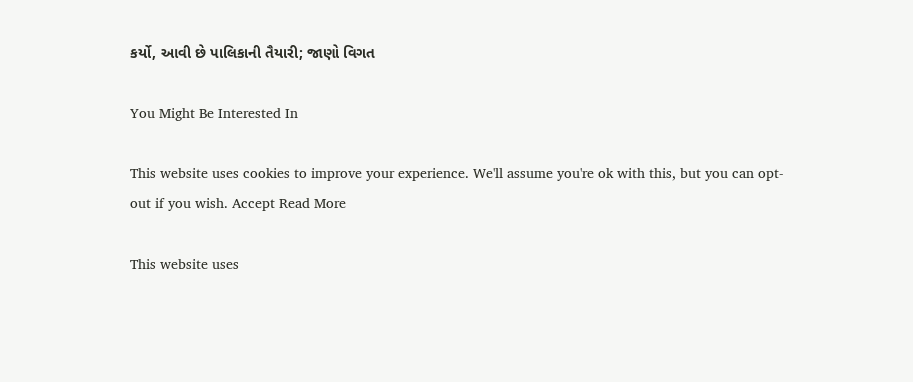કર્યો, આવી છે પાલિકાની તૈયારી; જાણો વિગત

You Might Be Interested In

This website uses cookies to improve your experience. We'll assume you're ok with this, but you can opt-out if you wish. Accept Read More

This website uses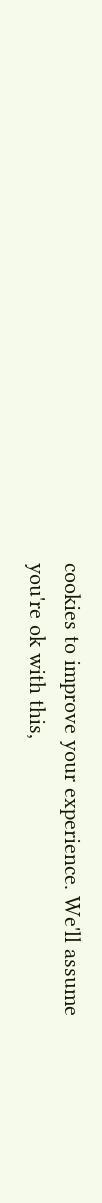cookies to improve your experience. We'll assume you're ok with this,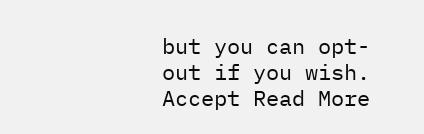but you can opt-out if you wish. Accept Read More